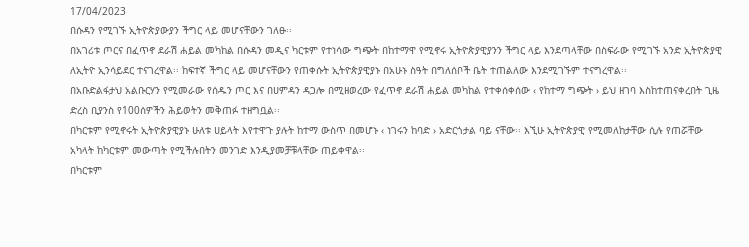17/04/2023
በሱዳን የሚገኙ ኢትዮጵያውያን ችግር ላይ መሆናቸውን ገለፁ፡፡
በአገሪቱ ጦርና በፈጥኖ ደራሽ ሐይል መካከል በሱዳን መዲና ካርቱም የተነሳው ግጭት በከተማዋ የሚኖሩ ኢትዮጵያዊያንን ችግር ላይ እንደጣላቸው በስፍራው የሚገኙ አንድ ኢትዮጵያዊ ለኢትዮ ኢንሳይደር ተናገረዋል፡፡ ከፍተኛ ችግር ላይ መሆናቸውን የጠቀሱት ኢትዮጵያዊያኑ በአሁኑ ስዓት በግለሰቦች ቤት ተጠልለው እንደሚገኙም ተናግረዋል፡፡
በአቡድልፋታህ አልቡርሃን የሚመራው የሰዱን ጦር እና በሀምዳን ዳጋሎ በሚዘወረው የፈጥኖ ደራሽ ሐይል መካከል የተቀሰቀሰው ‹ የከተማ ግጭት › ይህ ዘገባ እስከተጠናቀረበት ጊዜ ድረስ ቢያንስ የ100ሰዎችን ሕይወትን መቅጠፉ ተዘግቧል፡፡
በካርቱም የሚኖሩት ኢትዮጵያዊያኑ ሁለቱ ሀይላት እየተዋጉ ያሉት ከተማ ውስጥ በመሆኑ ‹ ነገሩን ከባድ › አድርጎታል ባይ ናቸው፡፡ እኚሁ ኢትዮጵያዊ የሚመለከታቸው ሲሉ የጠሯቸው አካላት ከካርቱም መውጣት የሚችሉበትን መንገድ እንዲያመቻቹላቸው ጠይቀዋል፡፡
በካርቱም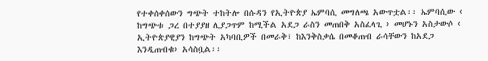የተቀሰቀሰውን ግጭት ተከትሎ በሱዳን የኢትዮጵያ ኤምባሲ መግለጫ አውጥቷል፡፡ ኤምባሲው ‹ ከግጭቱ ጋረ በተያያዘ ሊያጋጥም ከሚችል አደጋ ራስን መጠበቅ አስፈላጊ › መሆኑን አስታውሶ ‹ ኢትዮጵያዊያን ከግጭት አካባቢዎች በመራቅ፣ ከእንቅስቃሴ በመቆጠብ ራሳቸውን ከአደጋ እንዲጠብቁ› አሳስቧል፡፡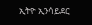ኢትዮ ኢንሳይደር